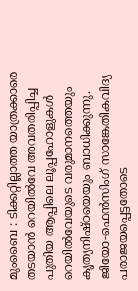മുംബൈ : ടിക്കറ്റില്ലാത്ത യാത്രക്കാരെ തടയാൻ റെയിൽവേ അവതരിപ്പിച്ച പുതിയ ആപ്പിലെ ലൂപ്പഹോളുകൾ റെയിൽവേയുടെ വരുമാനത്തെയും കൃത്യനിഷ്ഠയെയും ബാധിക്കുന്നു. ജിയോ-ഫെൻസിംഗ് സാങ്കേതികവിദ്യ പരാജയപ്പെട്ടതോടെ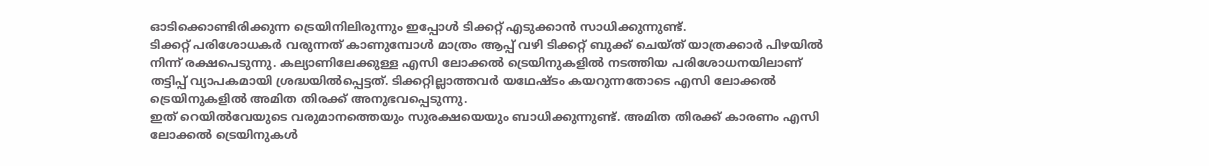ഓടിക്കൊണ്ടിരിക്കുന്ന ട്രെയിനിലിരുന്നും ഇപ്പോൾ ടിക്കറ്റ് എടുക്കാൻ സാധിക്കുന്നുണ്ട്.
ടിക്കറ്റ് പരിശോധകർ വരുന്നത് കാണുമ്പോൾ മാത്രം ആപ്പ് വഴി ടിക്കറ്റ് ബുക്ക് ചെയ്ത് യാത്രക്കാർ പിഴയിൽ നിന്ന് രക്ഷപെടുന്നു. കല്യാണിലേക്കുള്ള എസി ലോക്കൽ ട്രെയിനുകളിൽ നടത്തിയ പരിശോധനയിലാണ് തട്ടിപ്പ് വ്യാപകമായി ശ്രദ്ധയിൽപ്പെട്ടത്. ടിക്കറ്റില്ലാത്തവർ യഥേഷ്ടം കയറുന്നതോടെ എസി ലോക്കൽ ട്രെയിനുകളിൽ അമിത തിരക്ക് അനുഭവപ്പെടുന്നു.
ഇത് റെയിൽവേയുടെ വരുമാനത്തെയും സുരക്ഷയെയും ബാധിക്കുന്നുണ്ട്. അമിത തിരക്ക് കാരണം എസി ലോക്കൽ ട്രെയിനുകൾ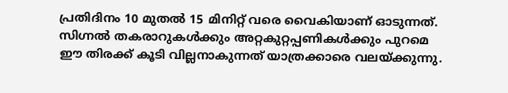പ്രതിദിനം 10 മുതൽ 15 മിനിറ്റ് വരെ വൈകിയാണ് ഓടുന്നത്. സിഗ്നൽ തകരാറുകൾക്കും അറ്റകുറ്റപ്പണികൾക്കും പുറമെ ഈ തിരക്ക് കൂടി വില്ലനാകുന്നത് യാത്രക്കാരെ വലയ്ക്കുന്നു.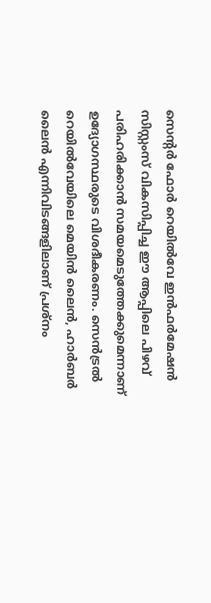സെന്റർ ഫോർ റെയിൽവേ ഇൻഫർമേഷൻ സിസ്റ്റംസ് വികസിപ്പിച്ച ഈ ആപ്പിലെ പിഴവ് പരിഹരിക്കാൻ സമയമെടുത്തേക്കുമെന്നാണ് ഉദ്യോഗസ്ഥരുടെ വിശദീകരണം. സെൻട്രൽ റെയിൽവേയിലെ മെയിൻ ലൈൻ, ഹാർബർ ലൈൻ എന്നിവിടങ്ങളിലാണ് പ്രശ്നം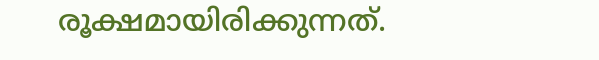രൂക്ഷമായിരിക്കുന്നത്.